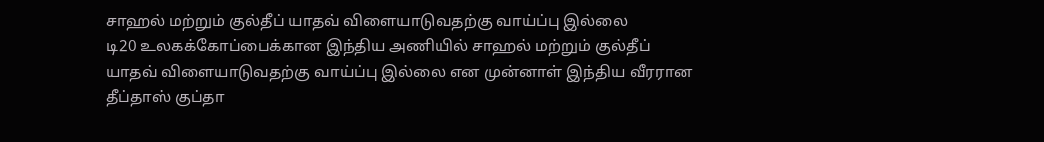சாஹல் மற்றும் குல்தீப் யாதவ் விளையாடுவதற்கு வாய்ப்பு இல்லை
டி20 உலகக்கோப்பைக்கான இந்திய அணியில் சாஹல் மற்றும் குல்தீப் யாதவ் விளையாடுவதற்கு வாய்ப்பு இல்லை என முன்னாள் இந்திய வீரரான தீப்தாஸ் குப்தா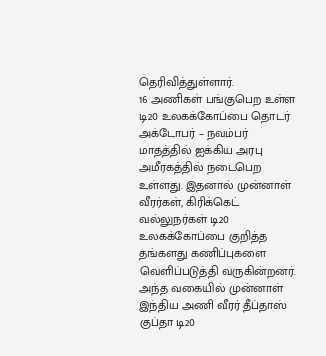தெரிவித்துள்ளார்.
16 அணிகள் பங்குபெற உள்ள டி20 உலகக்கோப்பை தொடர் அக்டோபர் – நவம்பர் மாதத்தில் ஐக்கிய அரபு அமீரகத்தில் நடைபெற உள்ளது. இதனால் முன்னாள் வீரர்கள், கிரிக்கெட் வல்லுநர்கள் டி20 உலகக்கோப்பை குறித்த தங்களது கணிப்புகளை வெளிப்படுத்தி வருகின்றனர்.
அந்த வகையில் முன்னாள் இந்திய அணி வீரர் தீப்தாஸ் குப்தா டி20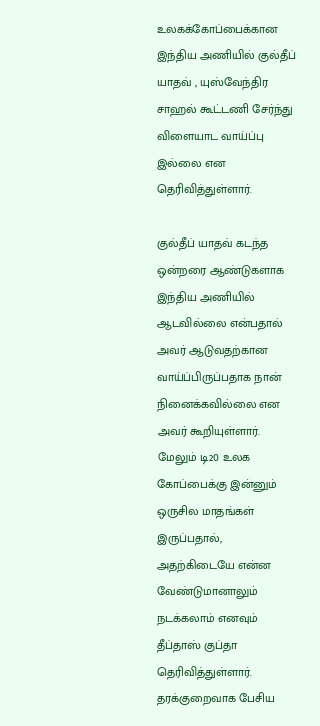உலகக்கோப்பைக்கான இந்திய அணியில் குல்தீப் யாதவ் , யுஸ்வேந்திர சாஹல் கூட்டணி சேர்ந்து விளையாட வாய்ப்பு இல்லை என தெரிவித்துள்ளார்.

குல்தீப் யாதவ் கடந்த ஒன்றரை ஆண்டுகளாக இந்திய அணியில் ஆடவில்லை என்பதால் அவர் ஆடுவதற்கான வாய்ப்பிருப்பதாக நான் நினைக்கவில்லை என அவர் கூறியுள்ளார். மேலும் டி20 உலக கோப்பைக்கு இன்னும் ஒருசில மாதங்கள் இருப்பதால், அதற்கிடையே என்ன வேண்டுமானாலும் நடக்கலாம் எனவும் தீப்தாஸ் குப்தா தெரிவித்துள்ளார்.
தரக்குறைவாக பேசிய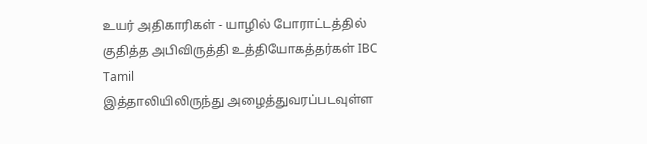உயர் அதிகாரிகள் - யாழில் போராட்டத்தில் குதித்த அபிவிருத்தி உத்தியோகத்தர்கள் IBC Tamil
இத்தாலியிலிருந்து அழைத்துவரப்படவுள்ள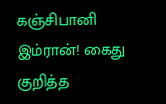கஞ்சிபானி இம்ரான்! கைது குறித்த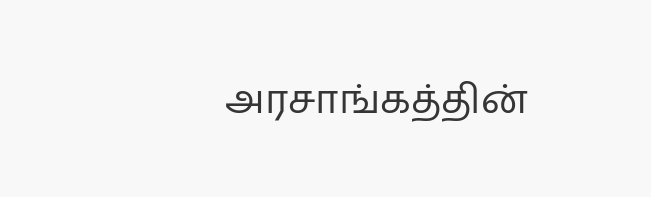அரசாங்கத்தின்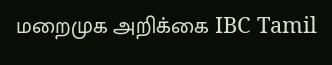மறைமுக அறிக்கை IBC Tamil